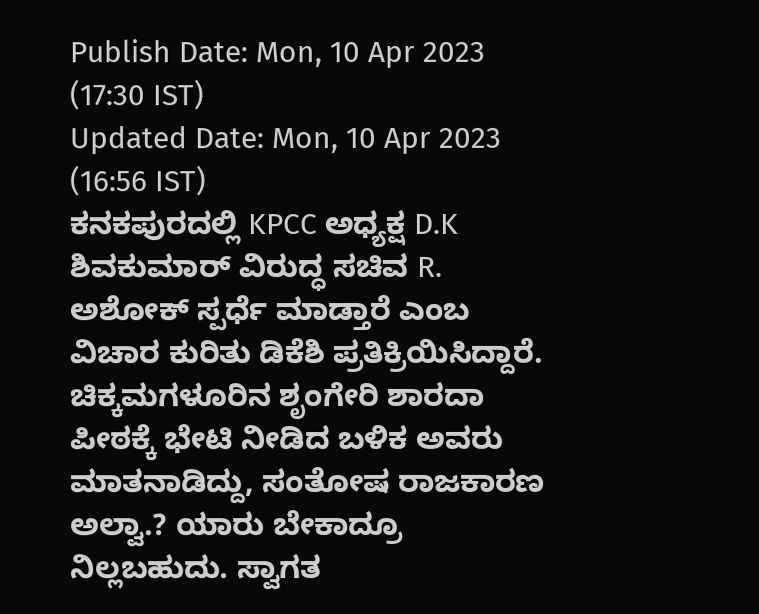Publish Date: Mon, 10 Apr 2023 (17:30 IST)
Updated Date: Mon, 10 Apr 2023 (16:56 IST)
ಕನಕಪುರದಲ್ಲಿ KPCC ಅಧ್ಯಕ್ಷ D.K ಶಿವಕುಮಾರ್ ವಿರುದ್ಧ ಸಚಿವ R. ಅಶೋಕ್ ಸ್ಪರ್ಧೆ ಮಾಡ್ತಾರೆ ಎಂಬ ವಿಚಾರ ಕುರಿತು ಡಿಕೆಶಿ ಪ್ರತಿಕ್ರಿಯಿಸಿದ್ದಾರೆ. ಚಿಕ್ಕಮಗಳೂರಿನ ಶೃಂಗೇರಿ ಶಾರದಾ ಪೀಠಕ್ಕೆ ಭೇಟಿ ನೀಡಿದ ಬಳಿಕ ಅವರು ಮಾತನಾಡಿದ್ದು, ಸಂತೋಷ ರಾಜಕಾರಣ ಅಲ್ವಾ.? ಯಾರು ಬೇಕಾದ್ರೂ ನಿಲ್ಲಬಹುದು. ಸ್ವಾಗತ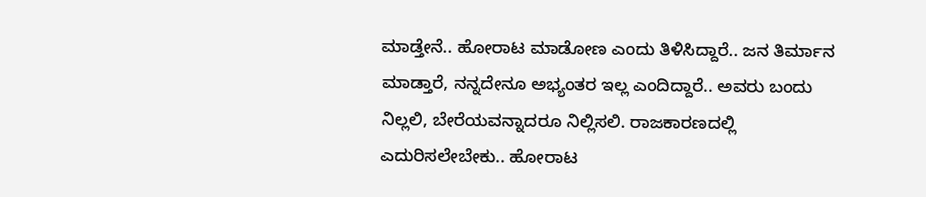ಮಾಡ್ತೇನೆ.. ಹೋರಾಟ ಮಾಡೋಣ ಎಂದು ತಿಳಿಸಿದ್ದಾರೆ.. ಜನ ತಿರ್ಮಾನ ಮಾಡ್ತಾರೆ, ನನ್ನದೇನೂ ಅಭ್ಯಂತರ ಇಲ್ಲ ಎಂದಿದ್ದಾರೆ.. ಅವರು ಬಂದು ನಿಲ್ಲಲಿ, ಬೇರೆಯವನ್ನಾದರೂ ನಿಲ್ಲಿಸಲಿ. ರಾಜಕಾರಣದಲ್ಲಿ ಎದುರಿಸಲೇಬೇಕು.. ಹೋರಾಟ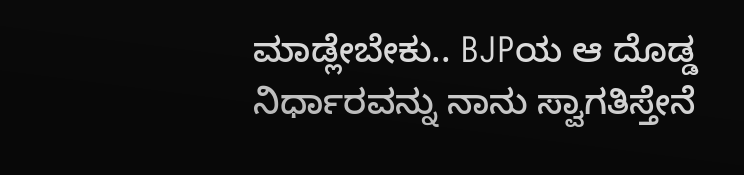ಮಾಡ್ಲೇಬೇಕು.. BJPಯ ಆ ದೊಡ್ಡ ನಿರ್ಧಾರವನ್ನು ನಾನು ಸ್ವಾಗತಿಸ್ತೇನೆ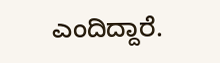ಎಂದಿದ್ದಾರೆ.